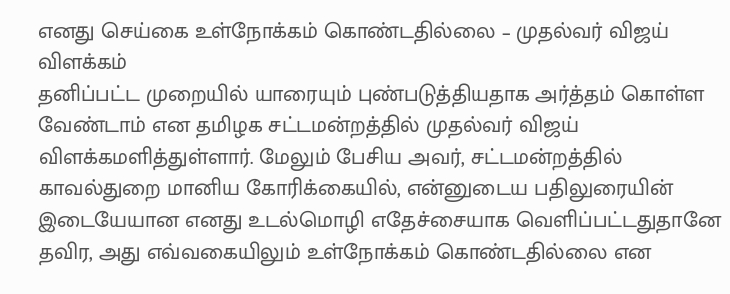எனது செய்கை உள்நோக்கம் கொண்டதில்லை – முதல்வர் விஜய் விளக்கம்
தனிப்பட்ட முறையில் யாரையும் புண்படுத்தியதாக அர்த்தம் கொள்ள வேண்டாம் என தமிழக சட்டமன்றத்தில் முதல்வர் விஜய் விளக்கமளித்துள்ளார். மேலும் பேசிய அவர், சட்டமன்றத்தில் காவல்துறை மானிய கோரிக்கையில், என்னுடைய பதிலுரையின் இடையேயான எனது உடல்மொழி எதேச்சையாக வெளிப்பட்டதுதானே தவிர, அது எவ்வகையிலும் உள்நோக்கம் கொண்டதில்லை என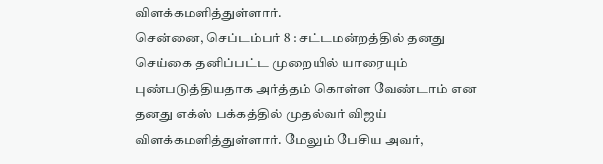விளக்கமளித்துள்ளார்.
சென்னை, செப்டம்பர் 8 : சட்டமன்றத்தில் தனது செய்கை தனிப்பட்ட முறையில் யாரையும் புண்படுத்தியதாக அர்த்தம் கொள்ள வேண்டாம் என தனது எக்ஸ் பக்கத்தில் முதல்வர் விஜய் விளக்கமளித்துள்ளார். மேலும் பேசிய அவர்,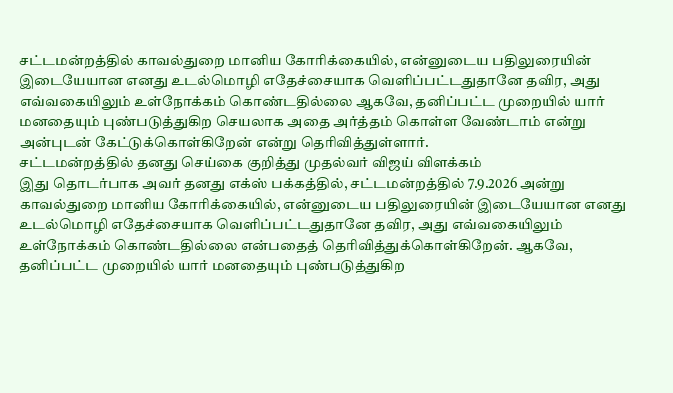சட்டமன்றத்தில் காவல்துறை மானிய கோரிக்கையில், என்னுடைய பதிலுரையின் இடையேயான எனது உடல்மொழி எதேச்சையாக வெளிப்பட்டதுதானே தவிர, அது எவ்வகையிலும் உள்நோக்கம் கொண்டதில்லை ஆகவே, தனிப்பட்ட முறையில் யார் மனதையும் புண்படுத்துகிற செயலாக அதை அர்த்தம் கொள்ள வேண்டாம் என்று அன்புடன் கேட்டுக்கொள்கிறேன் என்று தெரிவித்துள்ளார்.
சட்டமன்றத்தில் தனது செய்கை குறித்து முதல்வர் விஜய் விளக்கம்
இது தொடர்பாக அவர் தனது எக்ஸ் பக்கத்தில், சட்டமன்றத்தில் 7.9.2026 அன்று காவல்துறை மானிய கோரிக்கையில், என்னுடைய பதிலுரையின் இடையேயான எனது உடல்மொழி எதேச்சையாக வெளிப்பட்டதுதானே தவிர, அது எவ்வகையிலும் உள்நோக்கம் கொண்டதில்லை என்பதைத் தெரிவித்துக்கொள்கிறேன். ஆகவே, தனிப்பட்ட முறையில் யார் மனதையும் புண்படுத்துகிற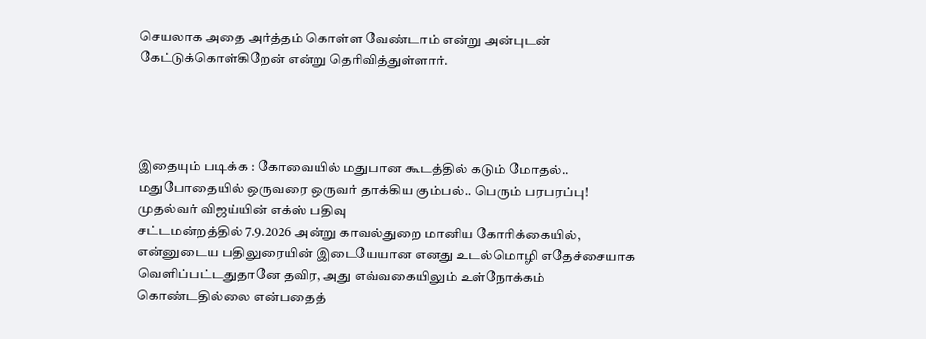செயலாக அதை அர்த்தம் கொள்ள வேண்டாம் என்று அன்புடன் கேட்டுக்கொள்கிறேன் என்று தெரிவித்துள்ளார்.




இதையும் படிக்க : கோவையில் மதுபான கூடத்தில் கடும் மோதல்.. மதுபோதையில் ஒருவரை ஒருவர் தாக்கிய கும்பல்.. பெரும் பரபரப்பு!
முதல்வர் விஜய்யின் எக்ஸ் பதிவு
சட்டமன்றத்தில் 7.9.2026 அன்று காவல்துறை மானிய கோரிக்கையில், என்னுடைய பதிலுரையின் இடையேயான எனது உடல்மொழி எதேச்சையாக வெளிப்பட்டதுதானே தவிர, அது எவ்வகையிலும் உள்நோக்கம் கொண்டதில்லை என்பதைத்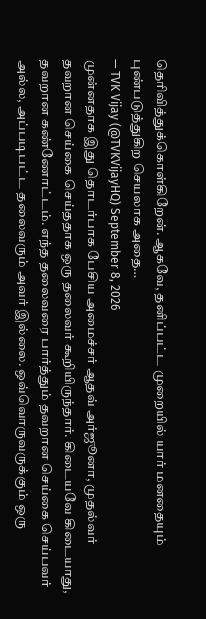தெரிவித்துக்கொள்கிறேன். ஆகவே, தனிப்பட்ட முறையில் யார் மனதையும் புண்படுத்துகிற செயலாக அதை…
— TVK Vijay (@TVKVijayHQ) September 8, 2026
முன்னதாக இது தொடர்பாக பேசிய அமைச்சர் ஆதவ் அர்ஜூனா, முதல்வர் தவறான செய்கை செய்ததாக ஒரு தலைவர் கூறியிருந்தார். கிடையவே கிடையாது, தவறான கண்ணோட்டம். எந்த தலைவரை பார்த்தும் தவறான செய்கை செய்பவர் அல்ல, அப்படிபட்ட தலைவரும் அவர் இல்லை. ஒவ்வொருவருக்கும் ஒரு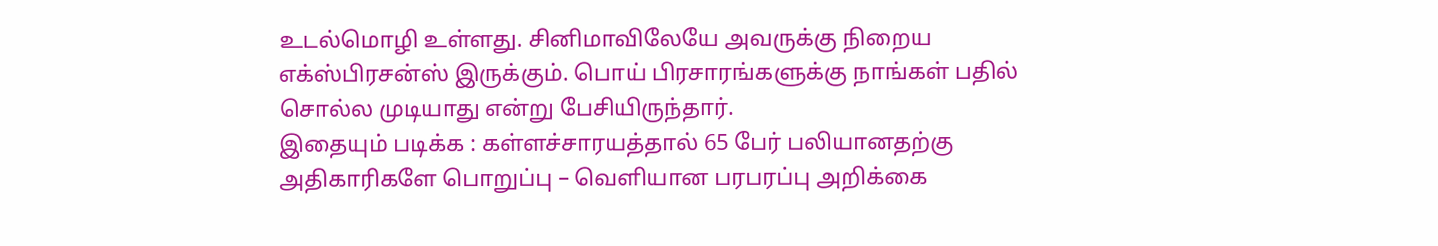உடல்மொழி உள்ளது. சினிமாவிலேயே அவருக்கு நிறைய எக்ஸ்பிரசன்ஸ் இருக்கும். பொய் பிரசாரங்களுக்கு நாங்கள் பதில் சொல்ல முடியாது என்று பேசியிருந்தார்.
இதையும் படிக்க : கள்ளச்சாரயத்தால் 65 பேர் பலியானதற்கு அதிகாரிகளே பொறுப்பு – வெளியான பரபரப்பு அறிக்கை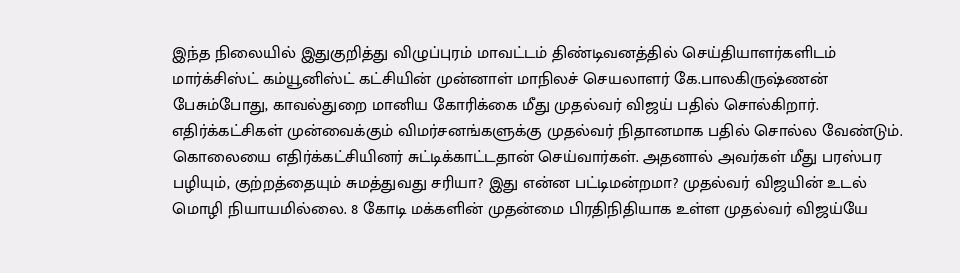இந்த நிலையில் இதுகுறித்து விழுப்புரம் மாவட்டம் திண்டிவனத்தில் செய்தியாளர்களிடம் மார்க்சிஸ்ட் கம்யூனிஸ்ட் கட்சியின் முன்னாள் மாநிலச் செயலாளர் கே.பாலகிருஷ்ணன் பேசும்போது, காவல்துறை மானிய கோரிக்கை மீது முதல்வர் விஜய் பதில் சொல்கிறார். எதிர்க்கட்சிகள் முன்வைக்கும் விமர்சனங்களுக்கு முதல்வர் நிதானமாக பதில் சொல்ல வேண்டும். கொலையை எதிர்க்கட்சியினர் சுட்டிக்காட்டதான் செய்வார்கள். அதனால் அவர்கள் மீது பரஸ்பர பழியும், குற்றத்தையும் சுமத்துவது சரியா? இது என்ன பட்டிமன்றமா? முதல்வர் விஜயின் உடல் மொழி நியாயமில்லை. 8 கோடி மக்களின் முதன்மை பிரதிநிதியாக உள்ள முதல்வர் விஜய்யே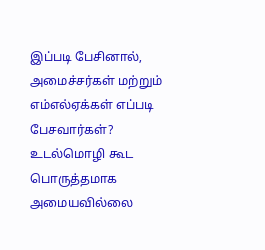இப்படி பேசினால், அமைச்சர்கள் மற்றும் எம்எல்ஏக்கள் எப்படி பேசவார்கள்? உடல்மொழி கூட பொருத்தமாக அமையவில்லை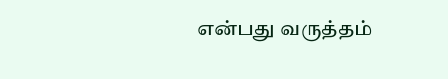என்பது வருத்தம்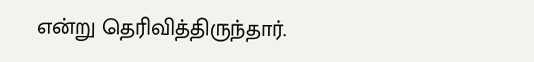என்று தெரிவித்திருந்தார்.